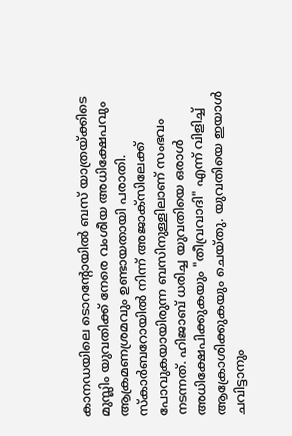കാനഡയിലെ ടൊറൻ്റോയിൽ ബസ് യാത്രയ്ക്കിടെ മുസ്ലിം യുവതിക്ക് നേരെ വംശീയ അധിക്ഷേപവും ആക്രമണശ്രമവും ഉണ്ടായതായി പരാതി. സ്കാർബറോയിൽ നിന്ന് അജാക്സിലേക്ക് പോവുകയായിരുന്ന ബസിനുള്ളിലാണ് സംഭവം നടന്നത്. ഹിജാബ് ധരിച്ച യുവതിയെ ഒരാൾ അധിക്ഷേപിക്കുകയും "തീവ്രവാദി" എന്ന് വിളിച്ച് ആക്രോശിക്കുകയും ചെയ്തു. യുവതിയെ ഇയാൾ ചവിട്ടാനും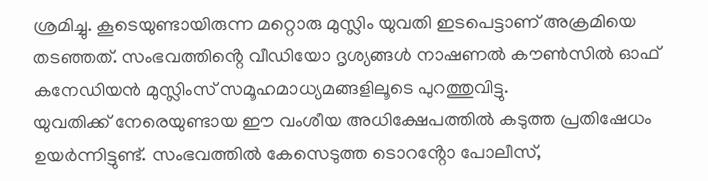ശ്രമിച്ചു. കൂടെയുണ്ടായിരുന്ന മറ്റൊരു മുസ്ലിം യുവതി ഇടപെട്ടാണ് അക്രമിയെ തടഞ്ഞത്. സംഭവത്തിൻ്റെ വീഡിയോ ദൃശ്യങ്ങൾ നാഷണൽ കൗൺസിൽ ഓഫ് കനേഡിയൻ മുസ്ലിംസ് സമൂഹമാധ്യമങ്ങളിലൂടെ പുറത്തുവിട്ടു.
യുവതിക്ക് നേരെയുണ്ടായ ഈ വംശീയ അധിക്ഷേപത്തിൽ കടുത്ത പ്രതിഷേധം ഉയർന്നിട്ടുണ്ട്. സംഭവത്തിൽ കേസെടുത്ത ടൊറൻ്റോ പോലീസ്,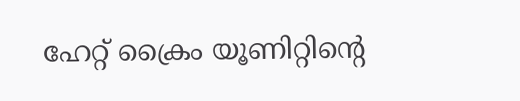ഹേറ്റ് ക്രൈം യൂണിറ്റിൻ്റെ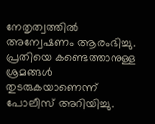നേതൃത്വത്തിൽ അന്വേഷണം ആരംഭിച്ചു. പ്രതിയെ കണ്ടെത്താനുള്ള ശ്രമങ്ങൾ തുടരുകയാണെന്ന് പോലീസ് അറിയിച്ചു.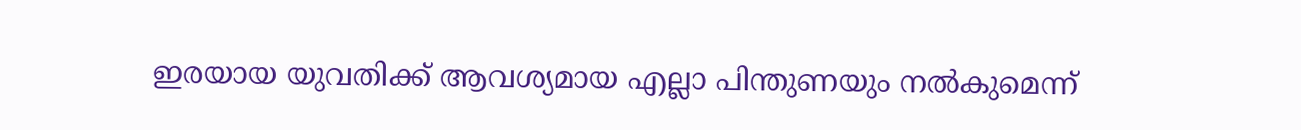ഇരയായ യുവതിക്ക് ആവശ്യമായ എല്ലാ പിന്തുണയും നൽകുമെന്ന്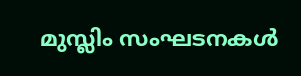മുസ്ലിം സംഘടനകൾ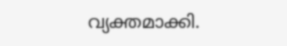വ്യക്തമാക്കി.